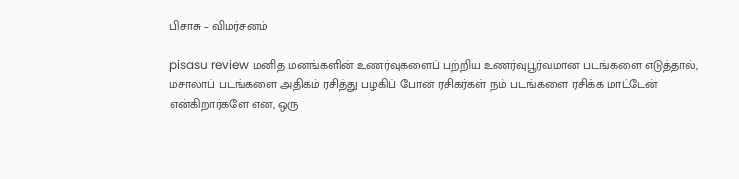பிசாசு – விமர்சனம்

pisasu review மனித மனங்களின் உணர்வுகளைப் பற்றிய உணர்வுபூர்வமான படங்களை எடுத்தால், மசாலாப் படங்களை அதிகம் ரசித்து பழகிப் போன ரசிகர்கள் நம் படங்களை ரசிக்க மாட்டேன் என்கிறார்களே என, ஒரு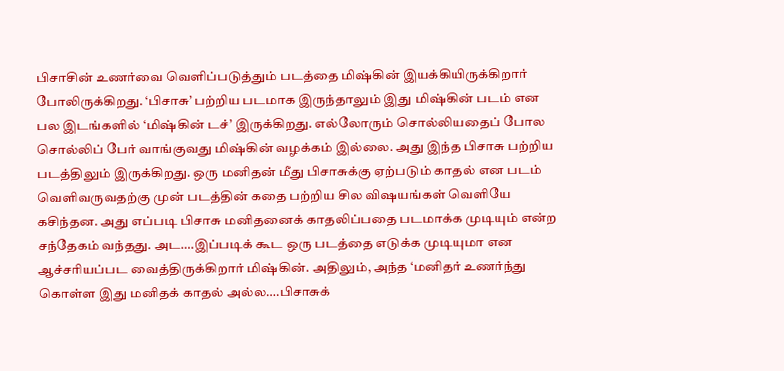பிசாசின் உணர்வை வெளிப்படுத்தும் படத்தை மிஷ்கின் இயக்கியிருக்கிறார் போலிருக்கிறது. ‘பிசாசு’ பற்றிய படமாக இருந்தாலும் இது மிஷ்கின் படம் என பல இடங்களில் ‘மிஷ்கின் டச்’ இருக்கிறது. எல்லோரும் சொல்லியதைப் போல சொல்லிப் பேர் வாங்குவது மிஷ்கின் வழக்கம் இல்லை. அது இந்த பிசாசு பற்றிய படத்திலும் இருக்கிறது. ஒரு மனிதன் மீது பிசாசுக்கு ஏற்படும் காதல் என படம் வெளிவருவதற்கு முன் படத்தின் கதை பற்றிய சில விஷயங்கள் வெளியே கசிந்தன. அது எப்படி பிசாசு மனிதனைக் காதலிப்பதை படமாக்க முடியும் என்ற சந்தேகம் வந்தது. அட….இப்படிக் கூட ஒரு படத்தை எடுக்க முடியுமா என ஆச்சரியப்பட வைத்திருக்கிறார் மிஷ்கின். அதிலும், அந்த ‘மனிதர் உணர்ந்து கொள்ள இது மனிதக் காதல் அல்ல….பிசாசுக்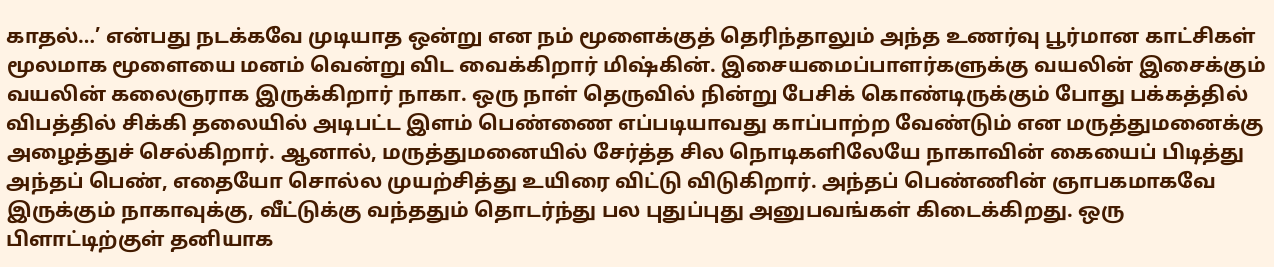காதல்…’ என்பது நடக்கவே முடியாத ஒன்று என நம் மூளைக்குத் தெரிந்தாலும் அந்த உணர்வு பூர்மான காட்சிகள் மூலமாக மூளையை மனம் வென்று விட வைக்கிறார் மிஷ்கின். இசையமைப்பாளர்களுக்கு வயலின் இசைக்கும் வயலின் கலைஞராக இருக்கிறார் நாகா. ஒரு நாள் தெருவில் நின்று பேசிக் கொண்டிருக்கும் போது பக்கத்தில் விபத்தில் சிக்கி தலையில் அடிபட்ட இளம் பெண்ணை எப்படியாவது காப்பாற்ற வேண்டும் என மருத்துமனைக்கு அழைத்துச் செல்கிறார். ஆனால், மருத்துமனையில் சேர்த்த சில நொடிகளிலேயே நாகாவின் கையைப் பிடித்து அந்தப் பெண், எதையோ சொல்ல முயற்சித்து உயிரை விட்டு விடுகிறார். அந்தப் பெண்ணின் ஞாபகமாகவே இருக்கும் நாகாவுக்கு, வீட்டுக்கு வந்ததும் தொடர்ந்து பல புதுப்புது அனுபவங்கள் கிடைக்கிறது. ஒரு பிளாட்டிற்குள் தனியாக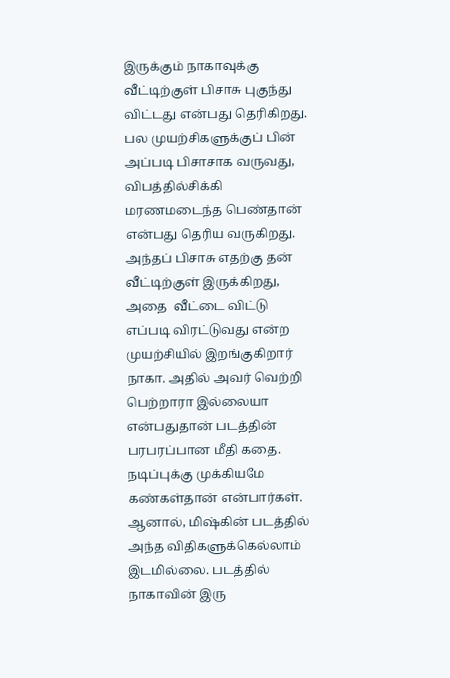இருக்கும் நாகாவுக்கு வீட்டிற்குள் பிசாசு புகுந்து விட்டது என்பது தெரிகிறது. பல முயற்சிகளுக்குப் பின் அப்படி பிசாசாக வருவது, விபத்தில்சிக்கி மரணமடைந்த பெண்தான் என்பது தெரிய வருகிறது. அந்தப் பிசாசு எதற்கு தன் வீட்டிற்குள் இருக்கிறது, அதை  வீட்டை விட்டு எப்படி விரட்டுவது என்ற முயற்சியில் இறங்குகிறார் நாகா. அதில் அவர் வெற்றி பெற்றாரா இல்லையா என்பதுதான் படத்தின் பரபரப்பான மீதி கதை. நடிப்புக்கு முக்கியமே கண்கள்தான் என்பார்கள். ஆனால், மிஷ்கின் படத்தில் அந்த விதிகளுக்கெல்லாம் இடமில்லை. படத்தில் நாகாவின் இரு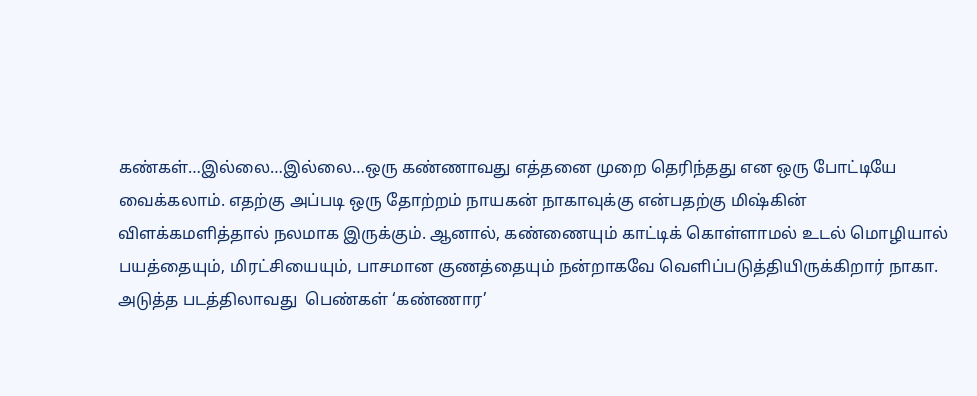கண்கள்…இல்லை…இல்லை…ஒரு கண்ணாவது எத்தனை முறை தெரிந்தது என ஒரு போட்டியே வைக்கலாம். எதற்கு அப்படி ஒரு தோற்றம் நாயகன் நாகாவுக்கு என்பதற்கு மிஷ்கின் விளக்கமளித்தால் நலமாக இருக்கும். ஆனால், கண்ணையும் காட்டிக் கொள்ளாமல் உடல் மொழியால் பயத்தையும், மிரட்சியையும், பாசமான குணத்தையும் நன்றாகவே வெளிப்படுத்தியிருக்கிறார் நாகா. அடுத்த படத்திலாவது  பெண்கள் ‘கண்ணார’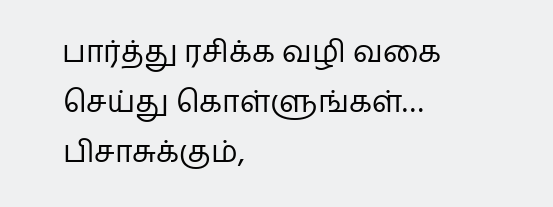பார்த்து ரசிக்க வழி வகை செய்து கொள்ளுங்கள்… பிசாசுக்கும்,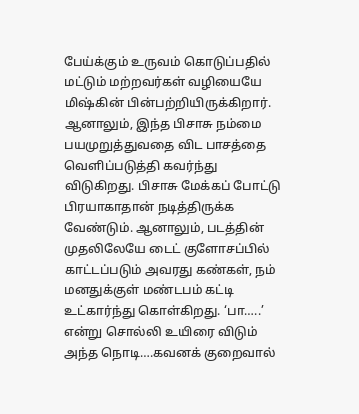பேய்க்கும் உருவம் கொடுப்பதில் மட்டும் மற்றவர்கள் வழியையே மிஷ்கின் பின்பற்றியிருக்கிறார். ஆனாலும், இந்த பிசாசு நம்மை பயமுறுத்துவதை விட பாசத்தை வெளிப்படுத்தி கவர்ந்து விடுகிறது. பிசாசு மேக்கப் போட்டு பிரயாகாதான் நடித்திருக்க வேண்டும். ஆனாலும், படத்தின் முதலிலேயே டைட் குளோசப்பில் காட்டப்படும் அவரது கண்கள், நம் மனதுக்குள் மண்டபம் கட்டி உட்கார்ந்து கொள்கிறது. ‘பா…..’ என்று சொல்லி உயிரை விடும் அந்த நொடி….கவனக் குறைவால்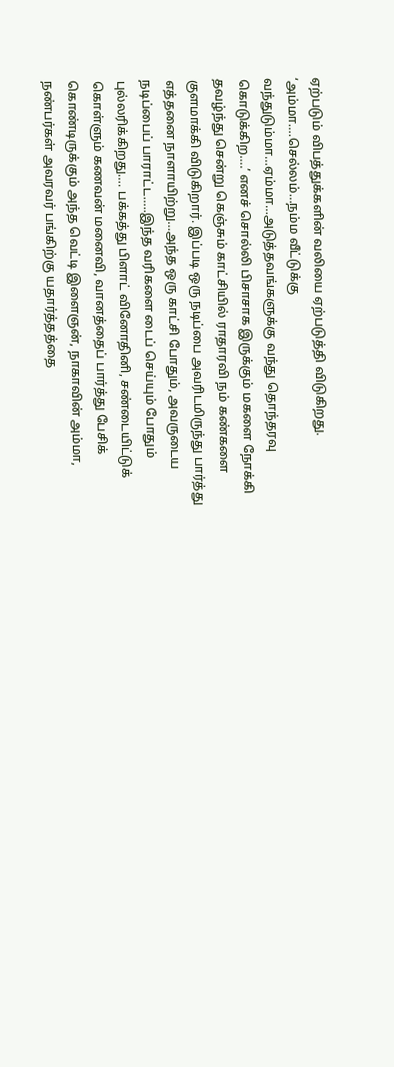ஏற்படும் விபத்துக்களின் வலியை ஏற்படுத்தி விடுகிறது. ‘அம்மா….செல்லம்…நம்ம வீட்டுக்கு வந்துடும்மா…ஏம்மா…அடுத்தவங்களுக்கு வந்து தொந்தரவு கொடுக்கிற….’ எனச் சொல்லி பிசாசாக இருக்கும் மகளை நோக்கி தவழ்ந்து சென்று கெஞ்சும் காட்சியில் ராதாரவி நம் கண்களை குளமாக்கி விடுகிறார். இப்படி ஒரு நடிப்பை அவரிடமிருந்து பார்த்து எத்தனை நாளாயிற்று…அந்த ஒரு காட்சி போதும், அவருடைய நடிப்பைப் பாராட்ட…..இந்த வரிகளை டைப் செய்யும் போதும் புல்லரிக்கிறது…. பக்கத்து பிளாட் வினோதினி, சண்டையிட்டுக் கொள்ளும் கணவன் மனைவி, வானத்தைப் பார்த்து பேசிக் கொண்டிருக்கும் அந்த வெட்டி இளைஞன், நாகாவின் அம்மா, நண்பர்கள் அவரவர் பங்கிற்கு யதார்த்தத்தை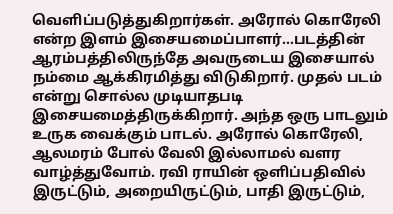வெளிப்படுத்துகிறார்கள். அரோல் கொரேலி என்ற இளம் இசையமைப்பாளர்…படத்தின் ஆரம்பத்திலிருந்தே அவருடைய இசையால் நம்மை ஆக்கிரமித்து விடுகிறார். முதல் படம் என்று சொல்ல முடியாதபடி இசையமைத்திருக்கிறார். அந்த ஒரு பாடலும் உருக வைக்கும் பாடல். அரோல் கொரேலி, ஆலமரம் போல் வேலி இல்லாமல் வளர வாழ்த்துவோம். ரவி ராயின் ஒளிப்பதிவில் இருட்டும், அறையிருட்டும், பாதி இருட்டும்,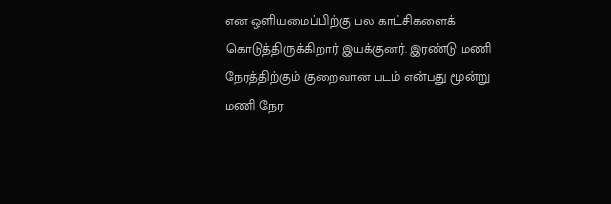என ஒளியமைப்பிற்கு பல காட்சிகளைக் கொடுத்திருக்கிறார் இயக்குனர். இரண்டு மணி நேரத்திற்கும் குறைவான படம் என்பது மூன்று மணி நேர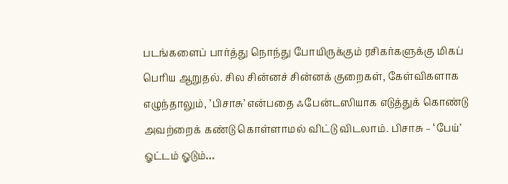படங்களைப் பார்த்து நொந்து போயிருக்கும் ரசிகர்களுக்கு மிகப் பெரிய ஆறுதல். சில சின்னச் சின்னக் குறைகள், கேள்விகளாக எழுந்தாலும், ’பிசாசு’ என்பதை ஃபேன்டஸியாக எடுத்துக் கொண்டு அவற்றைக் கண்டு கொள்ளாமல் விட்டு விடலாம். பிசாசு – ‘பேய்’ ஓட்டம் ஓடும்…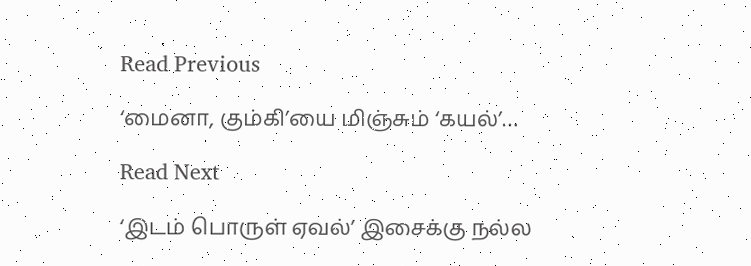Read Previous

‘மைனா, கும்கி’யை மிஞ்சும் ‘கயல்’…

Read Next

‘இடம் பொருள் ஏவல்’ இசைக்கு நல்ல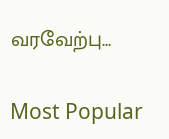வரவேற்பு…

Most Popular